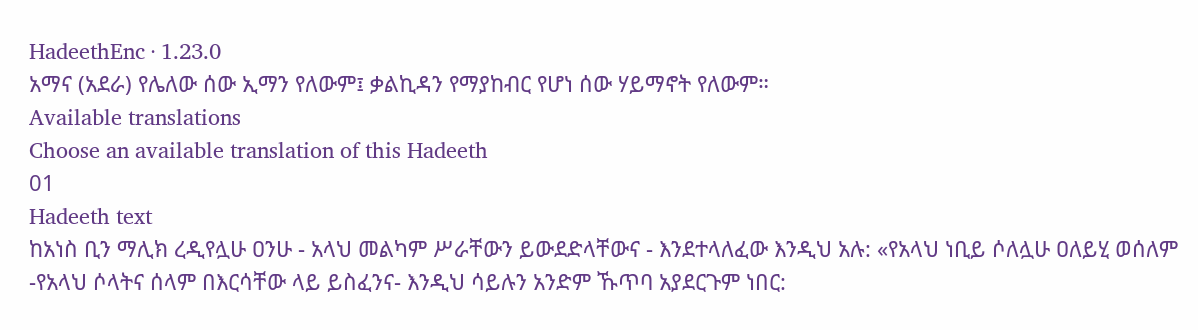HadeethEnc · 1.23.0
አማና (አደራ) የሌለው ሰው ኢማን የለውም፤ ቃልኪዳን የማያከብር የሆነ ሰው ሃይማኖት የለውም።
Available translations
Choose an available translation of this Hadeeth
01
Hadeeth text
ከአነስ ቢን ማሊክ ረዲየሏሁ ዐንሁ - አላህ መልካም ሥራቸውን ይውደድላቸውና - እንደተላለፈው እንዲህ አሉ: «የአላህ ነቢይ ሶለሏሁ ዐለይሂ ወሰለም -የአላህ ሶላትና ሰላም በእርሳቸው ላይ ይስፈንና- እንዲህ ሳይሉን አንድም ኹጥባ አያደርጉም ነበር: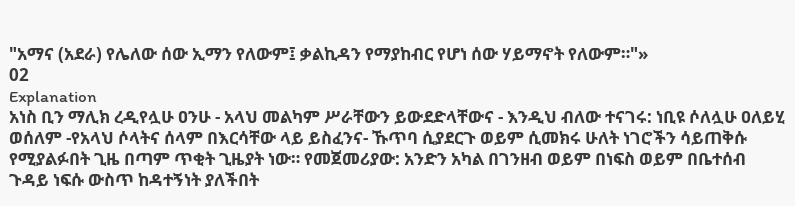"አማና (አደራ) የሌለው ሰው ኢማን የለውም፤ ቃልኪዳን የማያከብር የሆነ ሰው ሃይማኖት የለውም።"»
02
Explanation
አነስ ቢን ማሊክ ረዲየሏሁ ዐንሁ - አላህ መልካም ሥራቸውን ይውደድላቸውና - እንዲህ ብለው ተናገሩ: ነቢዩ ሶለሏሁ ዐለይሂ ወሰለም -የአላህ ሶላትና ሰላም በእርሳቸው ላይ ይስፈንና- ኹጥባ ሲያደርጉ ወይም ሲመክሩ ሁለት ነገሮችን ሳይጠቅሱ የሚያልፉበት ጊዜ በጣም ጥቂት ጊዜያት ነው። የመጀመሪያው: አንድን አካል በገንዘብ ወይም በነፍስ ወይም በቤተሰብ ጉዳይ ነፍሱ ውስጥ ከዳተኝነት ያለችበት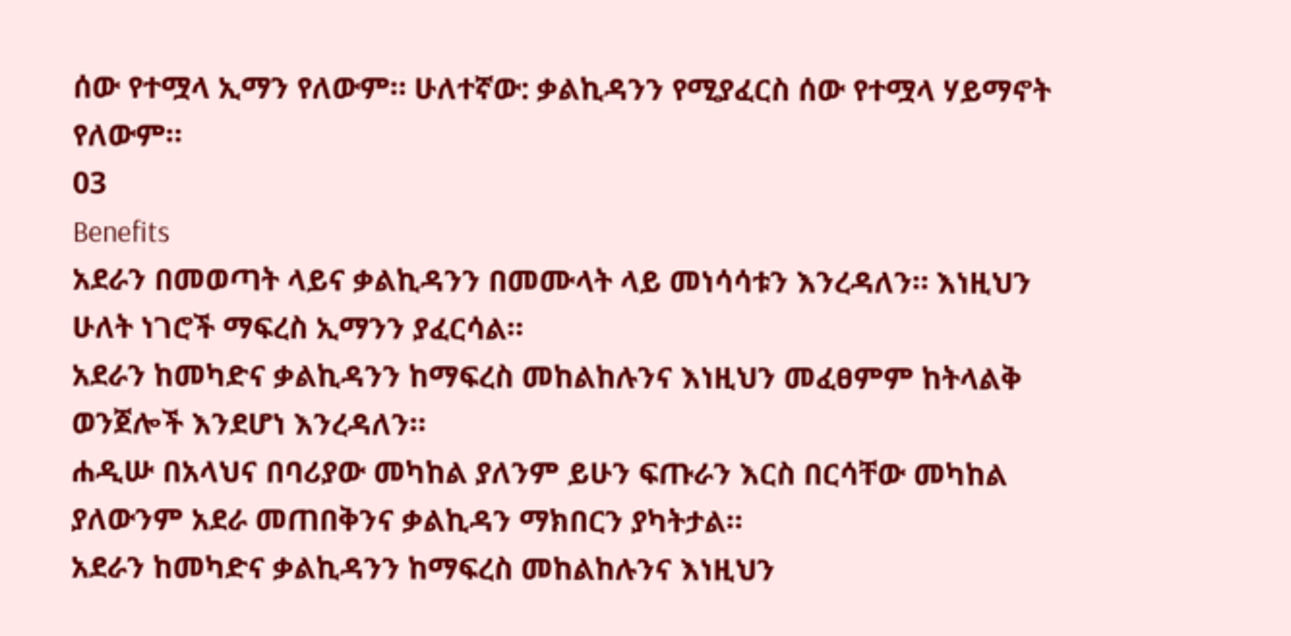ሰው የተሟላ ኢማን የለውም። ሁለተኛው: ቃልኪዳንን የሚያፈርስ ሰው የተሟላ ሃይማኖት የለውም።
03
Benefits
አደራን በመወጣት ላይና ቃልኪዳንን በመሙላት ላይ መነሳሳቱን እንረዳለን። እነዚህን ሁለት ነገሮች ማፍረስ ኢማንን ያፈርሳል።
አደራን ከመካድና ቃልኪዳንን ከማፍረስ መከልከሉንና እነዚህን መፈፀምም ከትላልቅ ወንጀሎች እንደሆነ እንረዳለን።
ሐዲሡ በአላህና በባሪያው መካከል ያለንም ይሁን ፍጡራን እርስ በርሳቸው መካከል ያለውንም አደራ መጠበቅንና ቃልኪዳን ማክበርን ያካትታል።
አደራን ከመካድና ቃልኪዳንን ከማፍረስ መከልከሉንና እነዚህን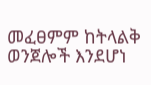መፈፀምም ከትላልቅ ወንጀሎች እንደሆነ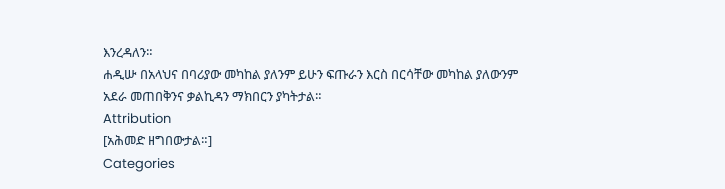እንረዳለን።
ሐዲሡ በአላህና በባሪያው መካከል ያለንም ይሁን ፍጡራን እርስ በርሳቸው መካከል ያለውንም አደራ መጠበቅንና ቃልኪዳን ማክበርን ያካትታል።
Attribution
[አሕመድ ዘግበውታል።]
Categories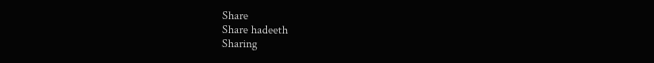Share
Share hadeeth
Sharing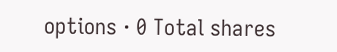options · 0 Total shares